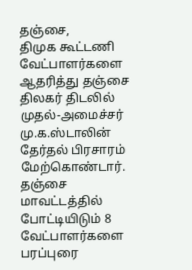தஞ்சை,
திமுக கூட்டணி வேட்பாளர்களை ஆதரித்து தஞ்சை திலகர் திடலில் முதல்-அமைச்சர் மு.க.ஸ்டாலின் தேர்தல் பிரசாரம் மேற்கொண்டார்.
தஞ்சை மாவட்டத்தில் போட்டியிடும் 8 வேட்பாளர்களை பரப்புரை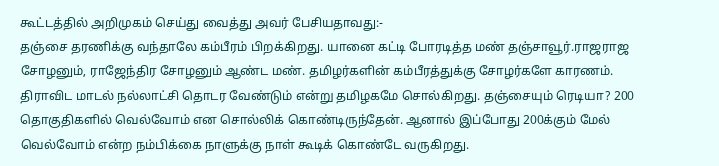கூட்டத்தில் அறிமுகம் செய்து வைத்து அவர் பேசியதாவது:-
தஞ்சை தரணிக்கு வந்தாலே கம்பீரம் பிறக்கிறது. யானை கட்டி போரடித்த மண் தஞ்சாவூர்.ராஜராஜ சோழனும், ராஜேந்திர சோழனும் ஆண்ட மண். தமிழர்களின் கம்பீரத்துக்கு சோழர்களே காரணம். திராவிட மாடல் நல்லாட்சி தொடர வேண்டும் என்று தமிழகமே சொல்கிறது. தஞ்சையும் ரெடியா? 200 தொகுதிகளில் வெல்வோம் என சொல்லிக் கொண்டிருந்தேன். ஆனால் இப்போது 200க்கும் மேல் வெல்வோம் என்ற நம்பிக்கை நாளுக்கு நாள் கூடிக் கொண்டே வருகிறது.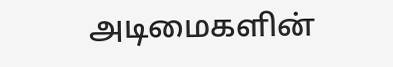அடிமைகளின்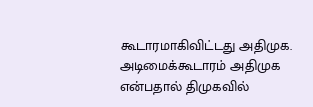கூடாரமாகிவிட்டது அதிமுக. அடிமைக்கூடாரம் அதிமுக என்பதால் திமுகவில்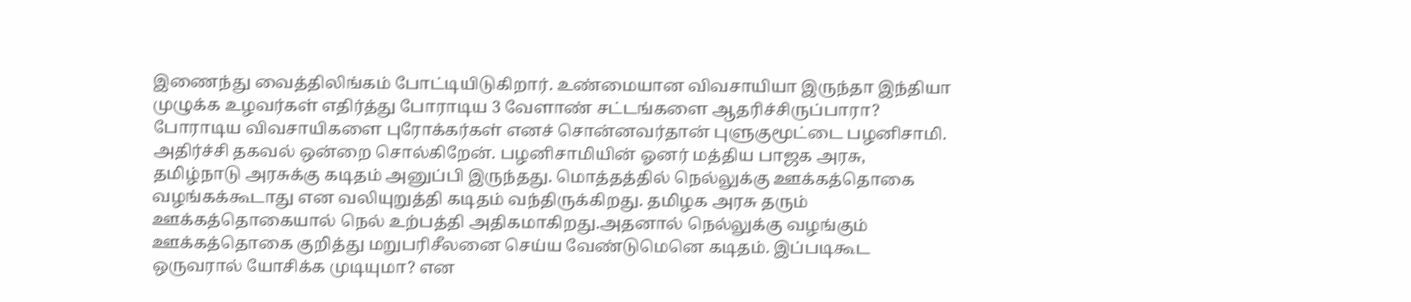இணைந்து வைத்திலிங்கம் போட்டியிடுகிறார். உண்மையான விவசாயியா இருந்தா இந்தியா முழுக்க உழவர்கள் எதிர்த்து போராடிய 3 வேளாண் சட்டங்களை ஆதரிச்சிருப்பாரா? போராடிய விவசாயிகளை புரோக்கர்கள் எனச் சொன்னவர்தான் புளுகுமூட்டை பழனிசாமி.
அதிர்ச்சி தகவல் ஒன்றை சொல்கிறேன். பழனிசாமியின் ஓனர் மத்திய பாஜக அரசு, தமிழ்நாடு அரசுக்கு கடிதம் அனுப்பி இருந்தது. மொத்தத்தில் நெல்லுக்கு ஊக்கத்தொகை வழங்கக்கூடாது என வலியுறுத்தி கடிதம் வந்திருக்கிறது. தமிழக அரசு தரும் ஊக்கத்தொகையால் நெல் உற்பத்தி அதிகமாகிறது.அதனால் நெல்லுக்கு வழங்கும் ஊக்கத்தொகை குறித்து மறுபரிசீலனை செய்ய வேண்டுமெனெ கடிதம். இப்படிகூட ஒருவரால் யோசிக்க முடியுமா? என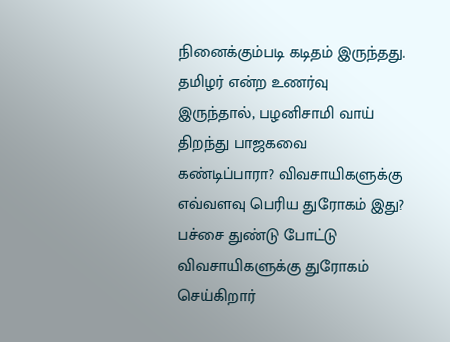நினைக்கும்படி கடிதம் இருந்தது.
தமிழர் என்ற உணர்வு இருந்தால், பழனிசாமி வாய் திறந்து பாஜகவை கண்டிப்பாரா? விவசாயிகளுக்கு எவ்வளவு பெரிய துரோகம் இது? பச்சை துண்டு போட்டு விவசாயிகளுக்கு துரோகம் செய்கிறார்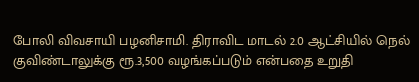போலி விவசாயி பழனிசாமி. திராவிட மாடல் 2.0 ஆட்சியில் நெல் குவிண்டாலுக்கு ரூ.3,500 வழங்கப்படும் என்பதை உறுதி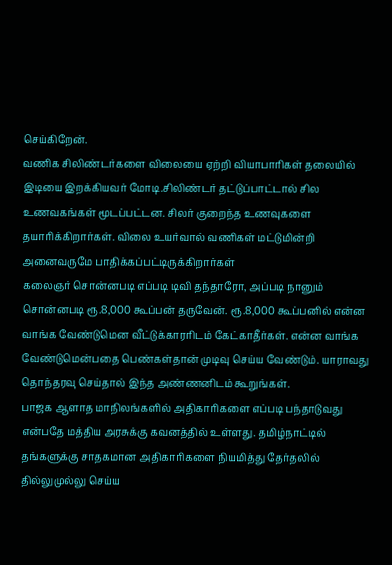செய்கிறேன்.
வணிக சிலிண்டர்களை விலையை ஏற்றி வியாபாரிகள் தலையில் இடியை இறக்கியவர் மோடி.சிலிண்டர் தட்டுப்பாட்டால் சில உணவகங்கள் மூடப்பட்டன. சிலர் குறைந்த உணவுகளை தயாரிக்கிறார்கள். விலை உயர்வால் வணிகள் மட்டுமின்றி அனைவருமே பாதிக்கப்பட்டிருக்கிறார்கள்
கலைஞர் சொன்னபடி எப்படி டிவி தந்தாரோ, அப்படி நானும் சொன்னபடி ரூ.8,000 கூப்பன் தருவேன். ரூ.8,000 கூப்பனில் என்ன வாங்க வேண்டுமென வீட்டுக்காரரிடம் கேட்காதீர்கள். என்ன வாங்க வேண்டுமென்பதை பெண்கள்தான் முடிவு செய்ய வேண்டும். யாராவது தொந்தரவு செய்தால் இந்த அண்ணனிடம் கூறுங்கள்.
பாஜக ஆளாத மாநிலங்களில் அதிகாரிகளை எப்படி பந்தாடுவது என்பதே மத்திய அரசுக்கு கவனத்தில் உள்ளது. தமிழ்நாட்டில் தங்களுக்கு சாதகமான அதிகாரிகளை நியமித்து தேர்தலில் தில்லுமுல்லு செய்ய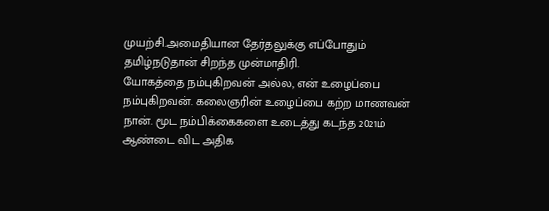முயற்சி.அமைதியான தேர்தலுக்கு எப்போதும் தமிழ்நடுதான் சிறந்த முன்மாதிரி.
யோகத்தை நம்புகிறவன் அல்ல, என் உழைப்பை நம்புகிறவன். கலைஞரின் உழைப்பை கற்ற மாணவன் நான். மூட நம்பிக்கைகளை உடைத்து கடந்த 2021ம் ஆண்டை விட அதிக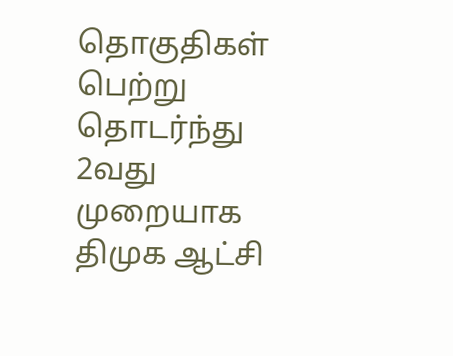தொகுதிகள் பெற்று தொடர்ந்து 2வது முறையாக திமுக ஆட்சி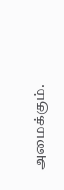அமைக்கும்.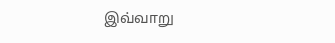இவ்வாறு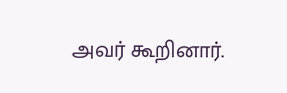அவர் கூறினார்.